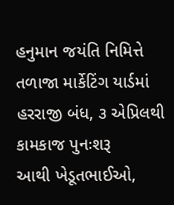હનુમાન જયંતિ નિમિત્તે તળાજા માર્કેટિંગ યાર્ડમાં હરરાજી બંધ, ૩ એપ્રિલથી કામકાજ પુનઃશરૂ
આથી ખેડૂતભાઈઓ,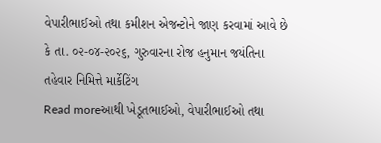વેપારીભાઈઓ તથા કમીશન એજન્ટોને જાણ કરવામાં આવે છે કે તા. ૦૨-૦૪-૨૦૨૬, ગુરુવારના રોજ હનુમાન જયંતિના તહેવાર નિમિત્તે માર્કેટિંગ
Read moreઆથી ખેડૂતભાઈઓ, વેપારીભાઈઓ તથા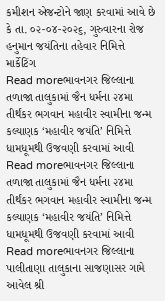કમીશન એજન્ટોને જાણ કરવામાં આવે છે કે તા. ૦૨-૦૪-૨૦૨૬, ગુરુવારના રોજ હનુમાન જયંતિના તહેવાર નિમિત્તે માર્કેટિંગ
Read moreભાવનગર જિલ્લાના તળાજા તાલુકામાં જૈન ધર્મના ૨૪મા તીર્થંકર ભગવાન મહાવીર સ્વામીના જન્મ કલ્યાણક ‘મહાવીર જયંતિ’ નિમિત્તે ધામધૂમથી ઉજવણી કરવામાં આવી
Read moreભાવનગર જિલ્લાના તળાજા તાલુકામાં જૈન ધર્મના ૨૪મા તીર્થંકર ભગવાન મહાવીર સ્વામીના જન્મ કલ્યાણક ‘મહાવીર જયંતિ’ નિમિત્તે ધામધૂમથી ઉજવણી કરવામાં આવી
Read moreભાવનગર જિલ્લાના પાલીતાણા તાલુકાના સાજણાસર ગામે આવેલ શ્રી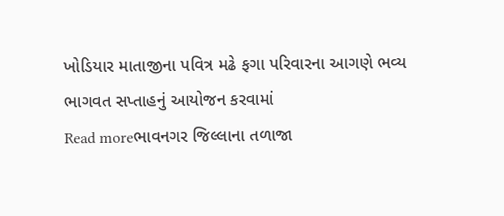ખોડિયાર માતાજીના પવિત્ર મઢે ફગા પરિવારના આગણે ભવ્ય ભાગવત સપ્તાહનું આયોજન કરવામાં
Read moreભાવનગર જિલ્લાના તળાજા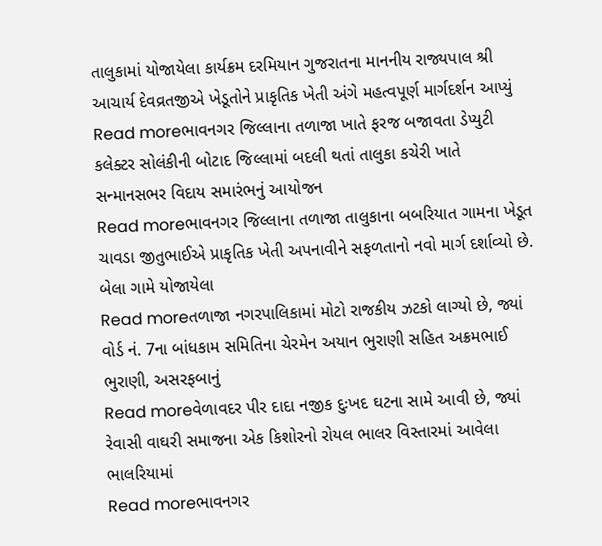તાલુકામાં યોજાયેલા કાર્યક્રમ દરમિયાન ગુજરાતના માનનીય રાજ્યપાલ શ્રી આચાર્ય દેવવ્રતજીએ ખેડૂતોને પ્રાકૃતિક ખેતી અંગે મહત્વપૂર્ણ માર્ગદર્શન આપ્યું
Read moreભાવનગર જિલ્લાના તળાજા ખાતે ફરજ બજાવતા ડેપ્યુટી કલેક્ટર સોલંકીની બોટાદ જિલ્લામાં બદલી થતાં તાલુકા કચેરી ખાતે સન્માનસભર વિદાય સમારંભનું આયોજન
Read moreભાવનગર જિલ્લાના તળાજા તાલુકાના બબરિયાત ગામના ખેડૂત ચાવડા જીતુભાઈએ પ્રાકૃતિક ખેતી અપનાવીને સફળતાનો નવો માર્ગ દર્શાવ્યો છે. બેલા ગામે યોજાયેલા
Read moreતળાજા નગરપાલિકામાં મોટો રાજકીય ઝટકો લાગ્યો છે, જ્યાં વોર્ડ નં. 7ના બાંધકામ સમિતિના ચેરમેન અયાન ભુરાણી સહિત અક્રમભાઈ ભુરાણી, અસરફબાનું
Read moreવેળાવદર પીર દાદા નજીક દુઃખદ ઘટના સામે આવી છે, જ્યાં રેવાસી વાઘરી સમાજના એક કિશોરનો રોયલ ભાલર વિસ્તારમાં આવેલા ભાલરિયામાં
Read moreભાવનગર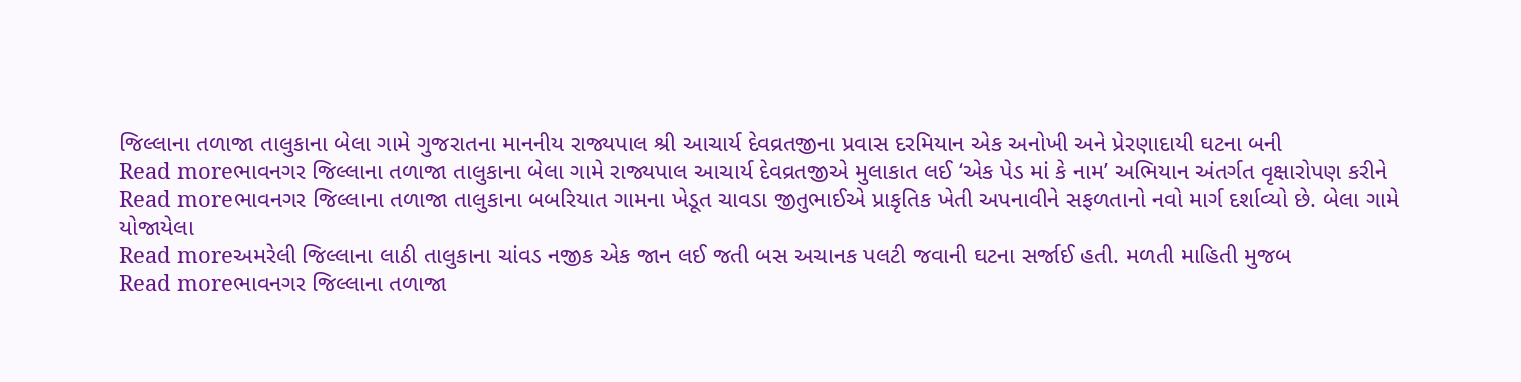જિલ્લાના તળાજા તાલુકાના બેલા ગામે ગુજરાતના માનનીય રાજ્યપાલ શ્રી આચાર્ય દેવવ્રતજીના પ્રવાસ દરમિયાન એક અનોખી અને પ્રેરણાદાયી ઘટના બની
Read moreભાવનગર જિલ્લાના તળાજા તાલુકાના બેલા ગામે રાજ્યપાલ આચાર્ય દેવવ્રતજીએ મુલાકાત લઈ ‘એક પેડ માં કે નામ’ અભિયાન અંતર્ગત વૃક્ષારોપણ કરીને
Read moreભાવનગર જિલ્લાના તળાજા તાલુકાના બબરિયાત ગામના ખેડૂત ચાવડા જીતુભાઈએ પ્રાકૃતિક ખેતી અપનાવીને સફળતાનો નવો માર્ગ દર્શાવ્યો છે. બેલા ગામે યોજાયેલા
Read moreઅમરેલી જિલ્લાના લાઠી તાલુકાના ચાંવડ નજીક એક જાન લઈ જતી બસ અચાનક પલટી જવાની ઘટના સર્જાઈ હતી. મળતી માહિતી મુજબ
Read moreભાવનગર જિલ્લાના તળાજા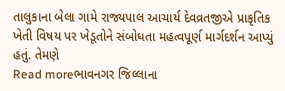તાલુકાના બેલા ગામે રાજ્યપાલ આચાર્ય દેવવ્રતજીએ પ્રાકૃતિક ખેતી વિષય પર ખેડૂતોને સંબોધતા મહત્વપૂર્ણ માર્ગદર્શન આપ્યું હતું. તેમણે
Read moreભાવનગર જિલ્લાના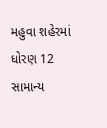મહુવા શહેરમાં ધોરણ 12 સામાન્ય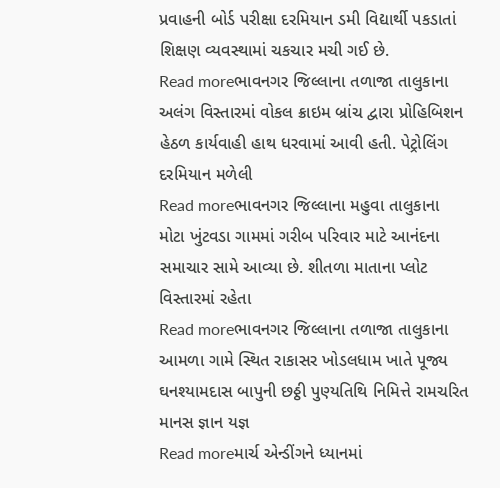પ્રવાહની બોર્ડ પરીક્ષા દરમિયાન ડમી વિદ્યાર્થી પકડાતાં શિક્ષણ વ્યવસ્થામાં ચકચાર મચી ગઈ છે.
Read moreભાવનગર જિલ્લાના તળાજા તાલુકાના અલંગ વિસ્તારમાં વોકલ ક્રાઇમ બ્રાંચ દ્વારા પ્રોહિબિશન હેઠળ કાર્યવાહી હાથ ધરવામાં આવી હતી. પેટ્રોલિંગ દરમિયાન મળેલી
Read moreભાવનગર જિલ્લાના મહુવા તાલુકાના મોટા ખુંટવડા ગામમાં ગરીબ પરિવાર માટે આનંદના સમાચાર સામે આવ્યા છે. શીતળા માતાના પ્લોટ વિસ્તારમાં રહેતા
Read moreભાવનગર જિલ્લાના તળાજા તાલુકાના આમળા ગામે સ્થિત રાકાસર ખોડલધામ ખાતે પૂજ્ય ઘનશ્યામદાસ બાપુની છઠ્ઠી પુણ્યતિથિ નિમિત્તે રામચરિત માનસ જ્ઞાન યજ્ઞ
Read moreમાર્ચ એન્ડીંગને ધ્યાનમાં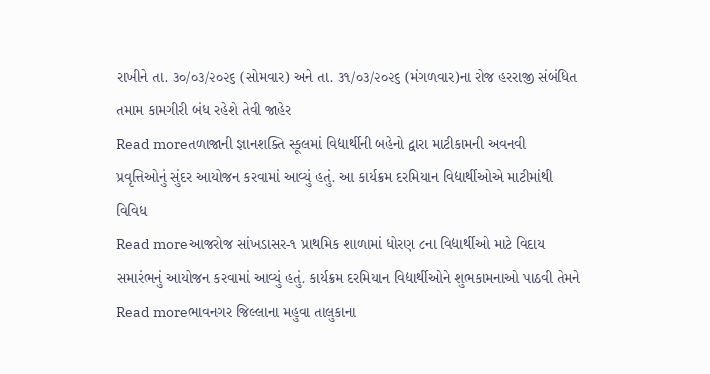રાખીને તા. ૩૦/૦૩/૨૦૨૬ (સોમવાર) અને તા. ૩૧/૦૩/૨૦૨૬ (મંગળવાર)ના રોજ હરરાજી સંબંધિત તમામ કામગીરી બંધ રહેશે તેવી જાહેર
Read moreતળાજાની જ્ઞાનશક્તિ સ્કૂલમાં વિદ્યાર્થીની બહેનો દ્વારા માટીકામની અવનવી પ્રવૃત્તિઓનું સુંદર આયોજન કરવામાં આવ્યું હતું. આ કાર્યક્રમ દરમિયાન વિદ્યાર્થીઓએ માટીમાંથી વિવિધ
Read moreઆજરોજ સાંખડાસર-૧ પ્રાથમિક શાળામાં ધોરણ ૮ના વિદ્યાર્થીઓ માટે વિદાય સમારંભનું આયોજન કરવામાં આવ્યું હતું. કાર્યક્રમ દરમિયાન વિદ્યાર્થીઓને શુભકામનાઓ પાઠવી તેમને
Read moreભાવનગર જિલ્લાના મહુવા તાલુકાના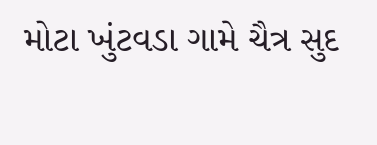મોટા ખુંટવડા ગામે ચૈત્ર સુદ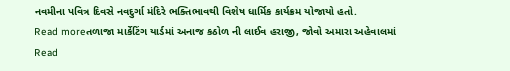નવમીના પવિત્ર દિવસે નવદુર્ગા મંદિરે ભક્તિભાવથી વિશેષ ધાર્મિક કાર્યક્રમ યોજાયો હતો.
Read moreતળાજા માર્કેટિંગ યાર્ડમાં અનાજ કઠોળ ની લાઈવ હરાજી, જોવો અમારા અહેવાલમાં
Read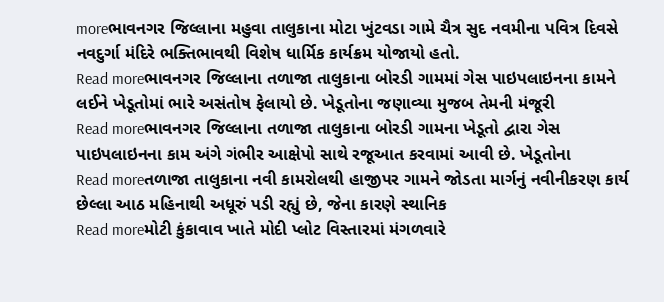moreભાવનગર જિલ્લાના મહુવા તાલુકાના મોટા ખુંટવડા ગામે ચૈત્ર સુદ નવમીના પવિત્ર દિવસે નવદુર્ગા મંદિરે ભક્તિભાવથી વિશેષ ધાર્મિક કાર્યક્રમ યોજાયો હતો.
Read moreભાવનગર જિલ્લાના તળાજા તાલુકાના બોરડી ગામમાં ગેસ પાઇપલાઇનના કામને લઈને ખેડૂતોમાં ભારે અસંતોષ ફેલાયો છે. ખેડૂતોના જણાવ્યા મુજબ તેમની મંજૂરી
Read moreભાવનગર જિલ્લાના તળાજા તાલુકાના બોરડી ગામના ખેડૂતો દ્વારા ગેસ પાઇપલાઇનના કામ અંગે ગંભીર આક્ષેપો સાથે રજૂઆત કરવામાં આવી છે. ખેડૂતોના
Read moreતળાજા તાલુકાના નવી કામરોલથી હાજીપર ગામને જોડતા માર્ગનું નવીનીકરણ કાર્ય છેલ્લા આઠ મહિનાથી અધૂરું પડી રહ્યું છે, જેના કારણે સ્થાનિક
Read moreમોટી કુંકાવાવ ખાતે મોદી પ્લોટ વિસ્તારમાં મંગળવારે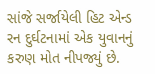સાંજે સર્જાયેલી હિટ એન્ડ રન દુર્ઘટનામાં એક યુવાનનું કરુણ મોત નીપજ્યું છે.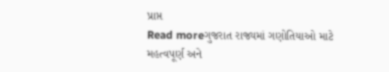પ્રાપ્ત
Read moreગુજરાત રાજ્યમાં ગણોતિયાઓ માટે મહત્વપૂર્ણ અને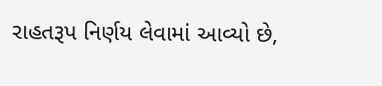રાહતરૂપ નિર્ણય લેવામાં આવ્યો છે,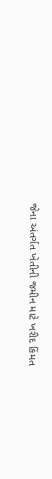જેના અંતર્ગત ખેતીની જમીન માટે ખરીદ કિંમત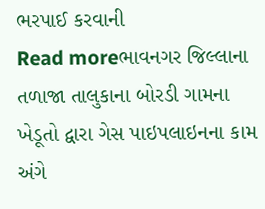ભરપાઈ કરવાની
Read moreભાવનગર જિલ્લાના તળાજા તાલુકાના બોરડી ગામના ખેડૂતો દ્વારા ગેસ પાઇપલાઇનના કામ અંગે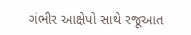ગંભીર આક્ષેપો સાથે રજૂઆત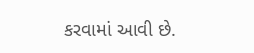કરવામાં આવી છે.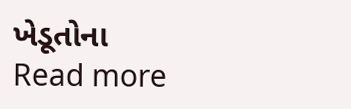ખેડૂતોના
Read more